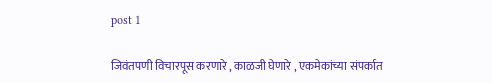post 1

जिवंतपणी विचारपूस करणारे , काळजी घेणारे , एकमेकांच्या संपर्कात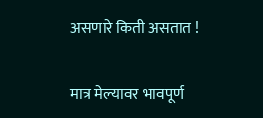असणारे किती असतात !

मात्र मेल्यावर भावपूर्ण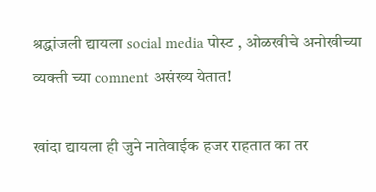श्रद्धांजली द्यायला social media पोस्ट , ओळखीचे अनोखीच्या व्यक्ती च्या comnent असंख्य येतात!

खांदा द्यायला ही जुने नातेवाईक हजर राहतात का तर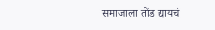समाजाला तोंड द्यायचं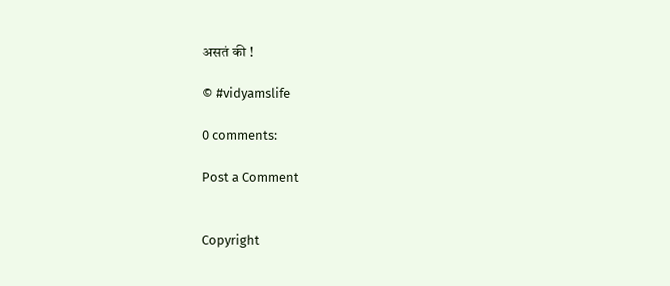असतं की !

© #vidyamslife

0 comments:

Post a Comment


Copyright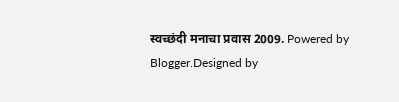स्वच्छंदी मनाचा प्रवास 2009. Powered by Blogger.Designed by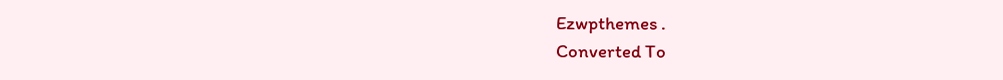Ezwpthemes .
Converted To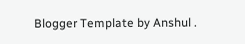Blogger Template by Anshul .